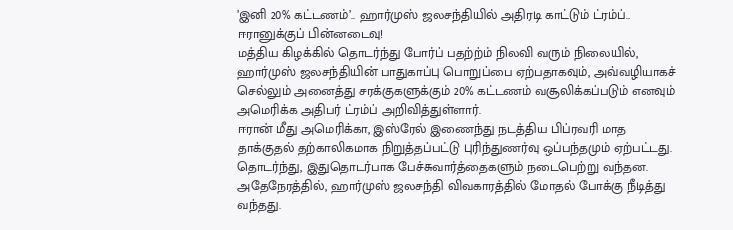’இனி 20% கட்டணம்’.. ஹார்முஸ் ஜலசந்தியில் அதிரடி காட்டும் ட்ரம்ப்.. ஈரானுக்குப் பின்னடைவு!
மத்திய கிழக்கில் தொடர்ந்து போர்ப் பதற்ற்ம் நிலவி வரும் நிலையில், ஹார்முஸ் ஜலசந்தியின் பாதுகாப்பு பொறுப்பை ஏற்பதாகவும், அவ்வழியாகச் செல்லும் அனைத்து சரக்குகளுக்கும் 20% கட்டணம் வசூலிக்கப்படும் எனவும் அமெரிக்க அதிபர் ட்ரம்ப் அறிவித்துள்ளார்.
ஈரான் மீது அமெரிக்கா, இஸ்ரேல் இணைந்து நடத்திய பிப்ரவரி மாத தாக்குதல் தற்காலிகமாக நிறுத்தப்பட்டு புரிந்துணர்வு ஒப்பந்தமும் ஏற்பட்டது. தொடர்ந்து, இதுதொடர்பாக பேச்சுவார்த்தைகளும் நடைபெற்று வந்தன. அதேநேரத்தில், ஹார்முஸ் ஜலசந்தி விவகாரத்தில் மோதல் போக்கு நீடித்து வந்தது.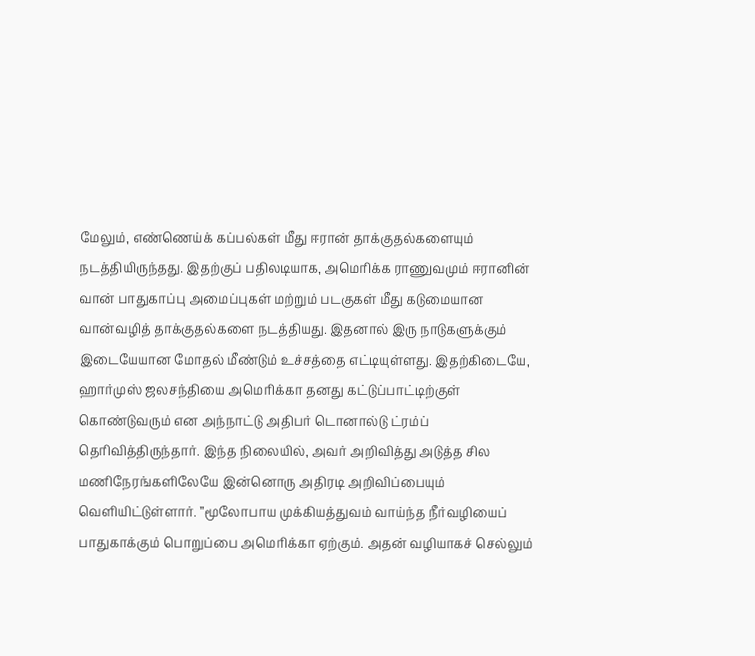மேலும், எண்ணெய்க் கப்பல்கள் மீது ஈரான் தாக்குதல்களையும் நடத்தியிருந்தது. இதற்குப் பதிலடியாக, அமெரிக்க ராணுவமும் ஈரானின் வான் பாதுகாப்பு அமைப்புகள் மற்றும் படகுகள் மீது கடுமையான வான்வழித் தாக்குதல்களை நடத்தியது. இதனால் இரு நாடுகளுக்கும் இடையேயான மோதல் மீண்டும் உச்சத்தை எட்டியுள்ளது. இதற்கிடையே, ஹார்முஸ் ஜலசந்தியை அமெரிக்கா தனது கட்டுப்பாட்டிற்குள் கொண்டுவரும் என அந்நாட்டு அதிபர் டொனால்டு ட்ரம்ப் தெரிவித்திருந்தார். இந்த நிலையில், அவர் அறிவித்து அடுத்த சில மணிநேரங்களிலேயே இன்னொரு அதிரடி அறிவிப்பையும் வெளியிட்டுள்ளார். ”மூலோபாய முக்கியத்துவம் வாய்ந்த நீர்வழியைப் பாதுகாக்கும் பொறுப்பை அமெரிக்கா ஏற்கும். அதன் வழியாகச் செல்லும்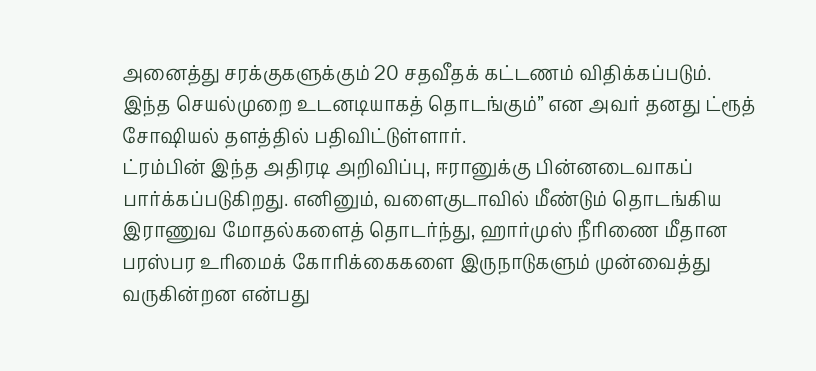அனைத்து சரக்குகளுக்கும் 20 சதவீதக் கட்டணம் விதிக்கப்படும். இந்த செயல்முறை உடனடியாகத் தொடங்கும்” என அவர் தனது ட்ரூத் சோஷியல் தளத்தில் பதிவிட்டுள்ளார்.
ட்ரம்பின் இந்த அதிரடி அறிவிப்பு, ஈரானுக்கு பின்னடைவாகப் பார்க்கப்படுகிறது. எனினும், வளைகுடாவில் மீண்டும் தொடங்கிய இராணுவ மோதல்களைத் தொடர்ந்து, ஹார்முஸ் நீரிணை மீதான பரஸ்பர உரிமைக் கோரிக்கைகளை இருநாடுகளும் முன்வைத்து வருகின்றன என்பது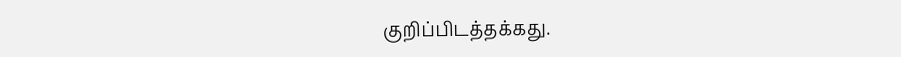குறிப்பிடத்தக்கது.